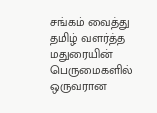சங்கம் வைத்து தமிழ் வளர்த்த மதுரையின் பெருமைகளில் ஒருவரான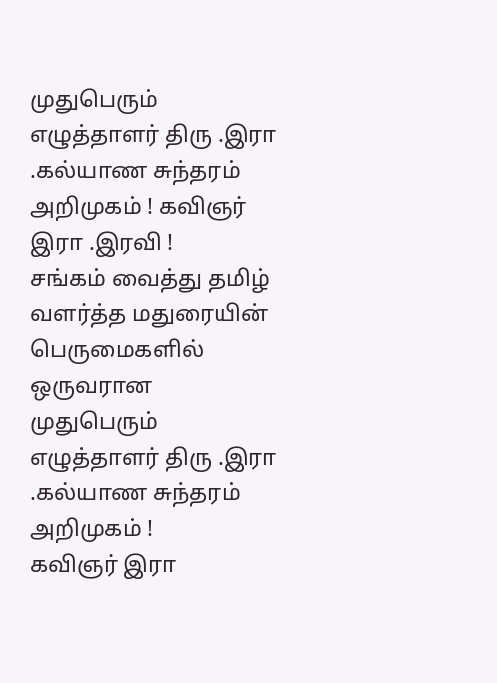முதுபெரும் எழுத்தாளர் திரு .இரா .கல்யாண சுந்தரம் அறிமுகம் ! கவிஞர் இரா .இரவி !
சங்கம் வைத்து தமிழ் வளர்த்த மதுரையின் பெருமைகளில் ஒருவரான முதுபெரும் எழுத்தாளர் திரு .இரா .கல்யாண சுந்தரம் அறிமுகம் !
கவிஞர் இரா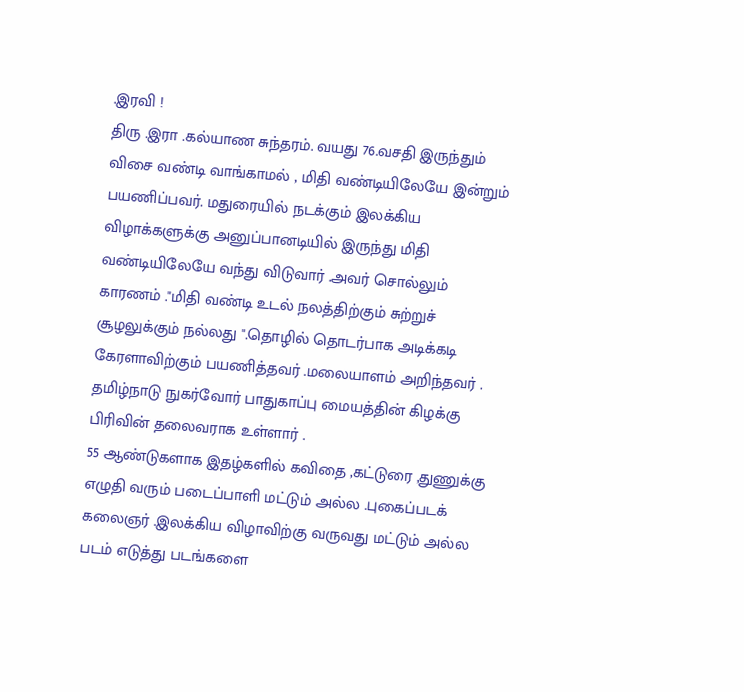.இரவி !
திரு .இரா .கல்யாண சுந்தரம். வயது 76.வசதி இருந்தும் விசை வண்டி வாங்காமல் , மிதி வண்டியிலேயே இன்றும் பயணிப்பவர். மதுரையில் நடக்கும் இலக்கிய விழாக்களுக்கு அனுப்பானடியில் இருந்து மிதி வண்டியிலேயே வந்து விடுவார் .அவர் சொல்லும் காரணம் ."மிதி வண்டி உடல் நலத்திற்கும் சுற்றுச் சூழலுக்கும் நல்லது ".தொழில் தொடர்பாக அடிக்கடி கேரளாவிற்கும் பயணித்தவர் .மலையாளம் அறிந்தவர் .
தமிழ்நாடு நுகர்வோர் பாதுகாப்பு மையத்தின் கிழக்கு பிரிவின் தலைவராக உள்ளார் .
55 ஆண்டுகளாக இதழ்களில் கவிதை ,கட்டுரை ,துணுக்கு எழுதி வரும் படைப்பாளி மட்டும் அல்ல .புகைப்படக் கலைஞர் .இலக்கிய விழாவிற்கு வருவது மட்டும் அல்ல படம் எடுத்து படங்களை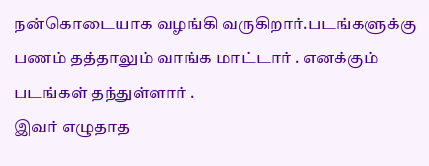நன்கொடையாக வழங்கி வருகிறார்.படங்களுக்கு பணம் தத்தாலும் வாங்க மாட்டார் . எனக்கும் படங்கள் தந்துள்ளார் .
இவர் எழுதாத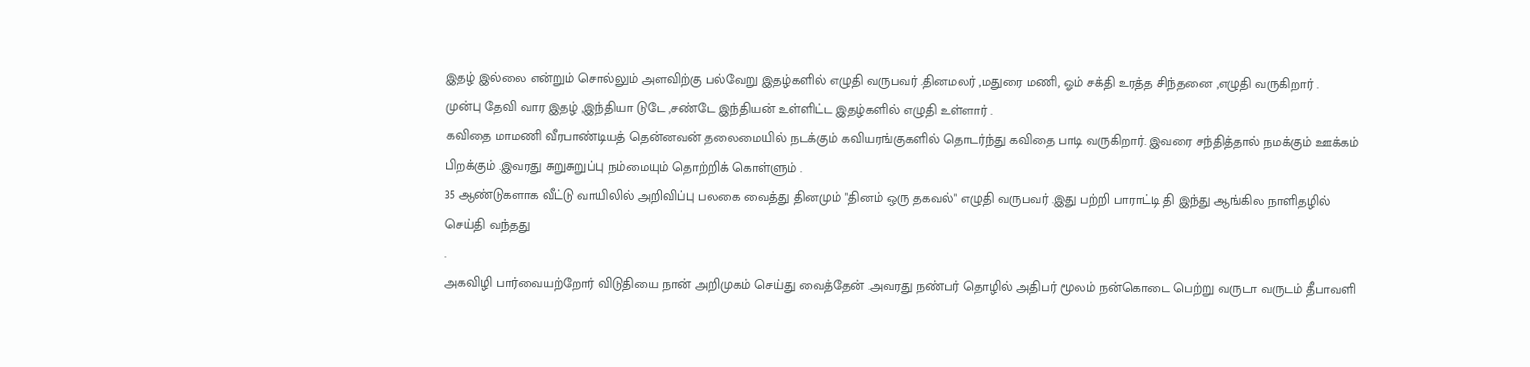இதழ் இல்லை என்றும் சொல்லும் அளவிற்கு பல்வேறு இதழ்களில் எழுதி வருபவர் .தினமலர் ,மதுரை மணி, ஓம் சக்தி உரத்த சிந்தனை ,எழுதி வருகிறார் .
முன்பு தேவி வார இதழ் ,இந்தியா டுடே ,சண்டே இந்தியன் உள்ளிட்ட இதழ்களில் எழுதி உள்ளார் .
கவிதை மாமணி வீரபாண்டியத் தென்னவன் தலைமையில் நடக்கும் கவியரங்குகளில் தொடர்ந்து கவிதை பாடி வருகிறார். இவரை சந்தித்தால் நமக்கும் ஊக்கம் பிறக்கும் .இவரது சுறுசுறுப்பு நம்மையும் தொற்றிக் கொள்ளும் .
35 ஆண்டுகளாக வீட்டு வாயிலில் அறிவிப்பு பலகை வைத்து தினமும் "தினம் ஒரு தகவல்" எழுதி வருபவர் .இது பற்றி பாராட்டி தி இந்து ஆங்கில நாளிதழில் செய்தி வந்தது
.
அகவிழி பார்வையற்றோர் விடுதியை நான் அறிமுகம் செய்து வைத்தேன் .அவரது நண்பர் தொழில் அதிபர் மூலம் நன்கொடை பெற்று வருடா வருடம் தீபாவளி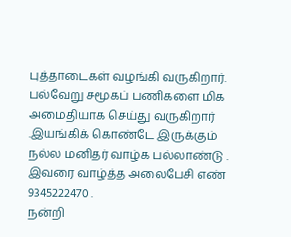புத்தாடைகள் வழங்கி வருகிறார். பல்வேறு சமூகப் பணிகளை மிக அமைதியாக செய்து வருகிறார் .இயங்கிக் கொண்டே இருக்கும் நல்ல மனிதர் வாழ்க பல்லாண்டு .
இவரை வாழ்த்த அலைபேசி எண் 9345222470 .
நன்றி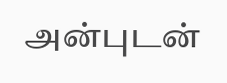அன்புடன்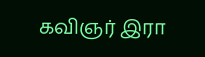கவிஞர் இரா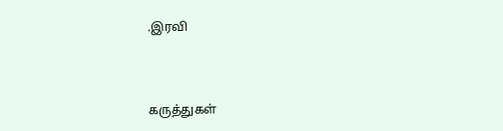.இரவி



கருத்துகள்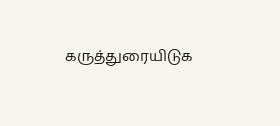கருத்துரையிடுக